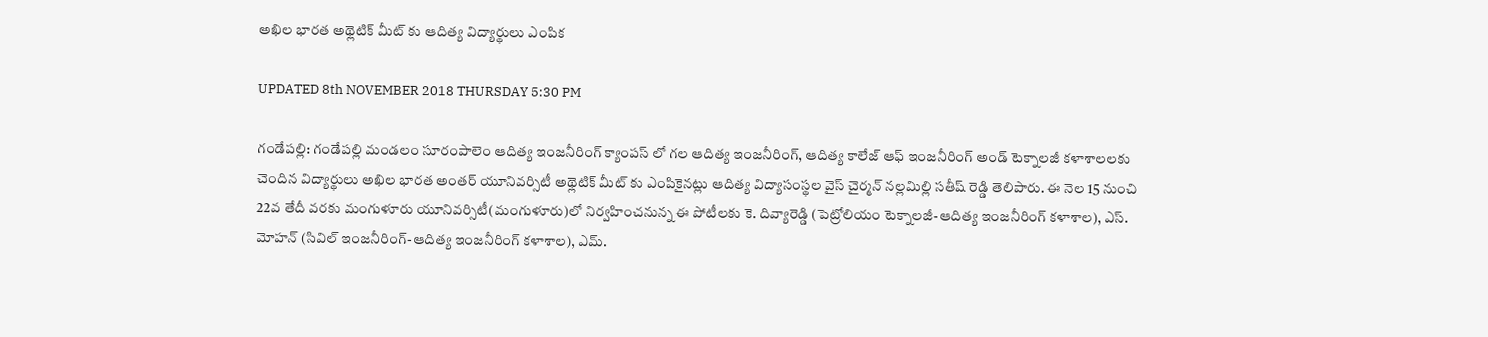అఖిల భారత అథ్లెటిక్ మీట్ కు ఆదిత్య విద్యార్థులు ఎంపిక

UPDATED 8th NOVEMBER 2018 THURSDAY 5:30 PM

గండేపల్లి: గండేపల్లి మండలం సూరంపాలెం ఆదిత్య ఇంజనీరింగ్ క్యాంపస్ లో గల ఆదిత్య ఇంజనీరింగ్, ఆదిత్య కాలేజ్ ఆఫ్ ఇంజనీరింగ్ అండ్ టెక్నాలజీ కళాశాలలకు చెందిన విద్యార్థులు అఖిల భారత అంతర్ యూనివర్సిటీ అథ్లెటిక్ మీట్ కు ఎంపికైనట్లు ఆదిత్య విద్యాసంస్థల వైస్ చైర్మన్ నల్లమిల్లి సతీష్ రెడ్డి తెలిపారు. ఈ నెల 15 నుంచి 22వ తేదీ వరకు మంగుళూరు యూనివర్సిటీ(మంగుళూరు)లో నిర్వహించనున్న ఈ పోటీలకు కె. దివ్యారెడ్డి (పెట్రోలియం టెక్నాలజీ-ఆదిత్య ఇంజనీరింగ్ కళాశాల), ఎస్. మోహన్ (సివిల్ ఇంజనీరింగ్-ఆదిత్య ఇంజనీరింగ్ కళాశాల), ఎమ్.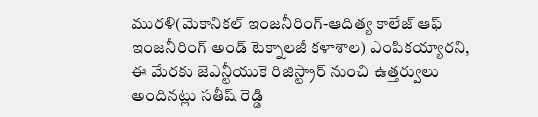మురళి(మెకానికల్ ఇంజనీరింగ్-ఆదిత్య కాలేజ్ ఆఫ్ ఇంజనీరింగ్ అండ్ టెక్నాలజీ కళాశాల) ఎంపికయ్యారని, ఈ మేరకు జెఎన్టీయుకె రిజిస్ట్రార్ నుంచి ఉత్తర్వులు అందినట్లు సతీష్ రెడ్డి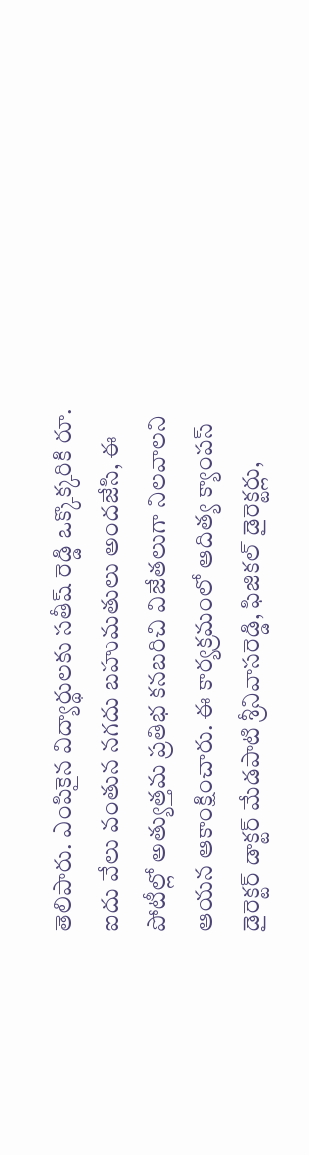తెలిపారు. ఎంపికైన విద్యార్థులకు సతీష్ రెడ్డి ఒక్కొక్కరికి రూ. ఐదు వేలు వంతున నగదు బహుమతులు అందజేసి, ఈ పోటీల్లో అత్యుత్తమ ప్రతిభ కనబరిచి విజేతలుగా నిలవాలని ఆయన ఆకాంక్షించారు. ఈ కార్యక్రమంలో ఆదిత్య క్యాంపస్ డైరెక్టర్ డాక్టర్ మేడపాటి శ్రీనివాసరెడ్డి, ఫిజికల్ డైరెక్టర్లు,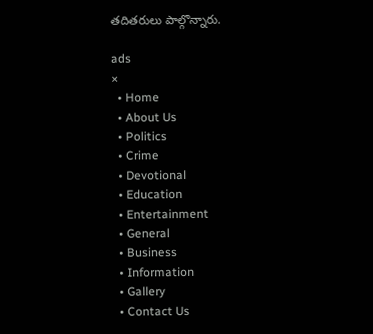తదితరులు పాల్గొన్నారు.

ads
×
  • Home
  • About Us
  • Politics
  • Crime
  • Devotional
  • Education
  • Entertainment
  • General
  • Business
  • Information
  • Gallery
  • Contact Us